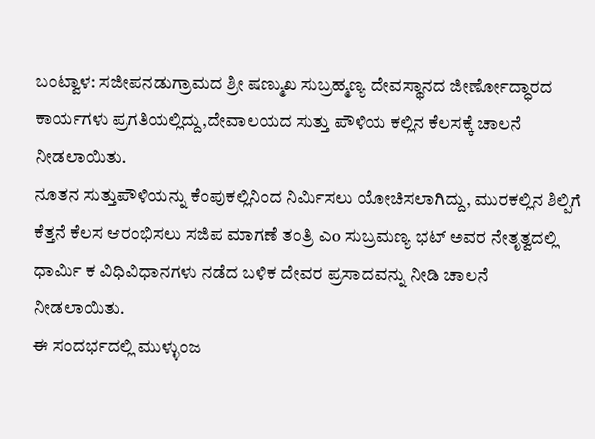ಬಂಟ್ವಾಳ: ಸಜೀಪನಡುಗ್ರಾಮದ ಶ್ರೀ ಷಣ್ಮುಖ ಸುಬ್ರಹ್ಮಣ್ಯ ದೇವಸ್ಥಾನದ ಜೀರ್ಣೋದ್ಧಾರದ ಕಾರ್ಯಗಳು ಪ್ರಗತಿಯಲ್ಲಿದ್ದು,ದೇವಾಲಯದ ಸುತ್ತು ಪೌಳಿಯ ಕಲ್ಲಿನ ಕೆಲಸಕ್ಕೆ ಚಾಲನೆ ನೀಡಲಾಯಿತು.
ನೂತನ ಸುತ್ತುಪೌಳಿಯನ್ನು ಕೆಂಪುಕಲ್ಲಿನಿಂದ ನಿರ್ಮಿಸಲು ಯೋಚಿಸಲಾಗಿದ್ದು, ಮುರಕಲ್ಲಿನ ಶಿಲ್ಪಿಗೆ ಕೆತ್ತನೆ ಕೆಲಸ ಆರಂಭಿಸಲು ಸಜಿಪ ಮಾಗಣೆ ತಂತ್ರಿ ಎo ಸುಬ್ರಮಣ್ಯ ಭಟ್ ಅವರ ನೇತೃತ್ವದಲ್ಲಿ ಧಾರ್ಮಿ ಕ ವಿಧಿವಿಧಾನಗಳು ನಡೆದ ಬಳಿಕ ದೇವರ ಪ್ರಸಾದವನ್ನು ನೀಡಿ ಚಾಲನೆ ನೀಡಲಾಯಿತು.
ಈ ಸಂದರ್ಭದಲ್ಲಿ ಮುಳ್ಳುಂಜ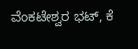ವೆಂಕಟೇಶ್ವರ ಭಟ್, ಕೆ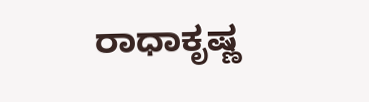ರಾಧಾಕೃಷ್ಣ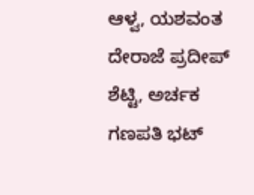ಆಳ್ವ, ಯಶವಂತ ದೇರಾಜೆ ಪ್ರದೀಪ್ ಶೆಟ್ಟಿ, ಅರ್ಚಕ ಗಣಪತಿ ಭಟ್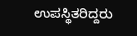ಉಪಸ್ಥಿತರಿದ್ದರು